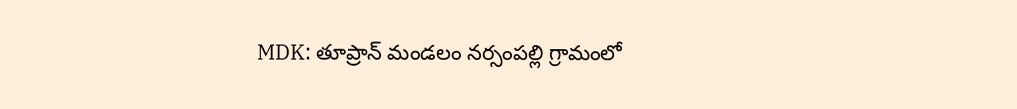MDK: తూప్రాన్ మండలం నర్సంపల్లి గ్రామంలో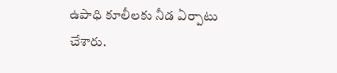ఉపాధి కూలీలకు నీడ ఏర్పాటు చేశారు.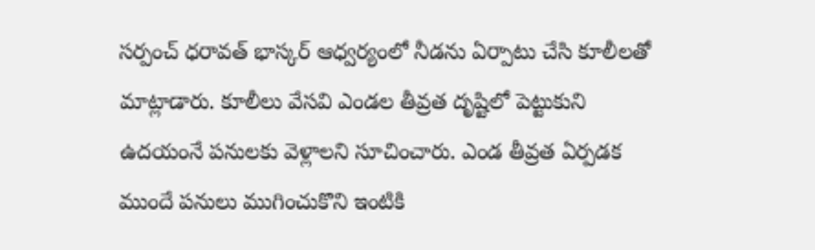సర్పంచ్ ధరావత్ భాస్కర్ ఆధ్వర్యంలో నీడను ఏర్పాటు చేసి కూలీలతో మాట్లాడారు. కూలీలు వేసవి ఎండల తీవ్రత దృష్టిలో పెట్టుకుని ఉదయంనే పనులకు వెళ్లాలని సూచించారు. ఎండ తీవ్రత ఏర్పడక ముందే పనులు ముగించుకొని ఇంటికి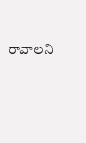రావాలని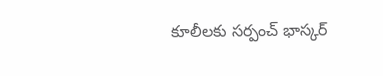కూలీలకు సర్పంచ్ భాస్కర్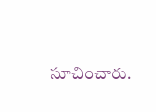సూచించారు.